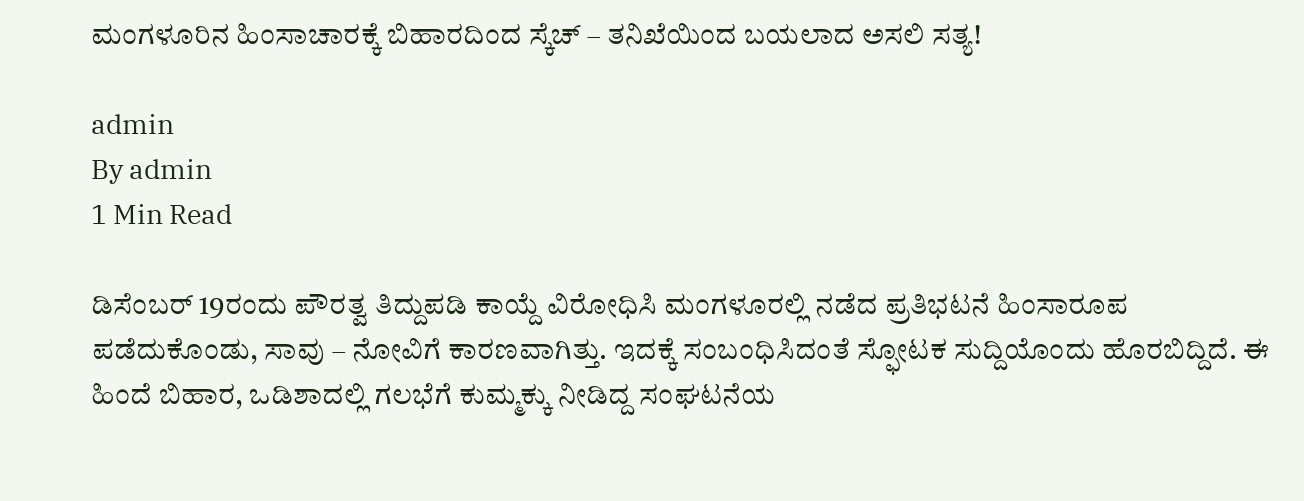ಮಂಗಳೂರಿನ ಹಿಂಸಾಚಾರಕ್ಕೆ ಬಿಹಾರದಿಂದ ಸ್ಕೆಚ್ – ತನಿಖೆಯಿಂದ ಬಯಲಾದ ಅಸಲಿ ಸತ್ಯ!

admin
By admin
1 Min Read

ಡಿಸೆಂಬರ್ 19ರಂದು ಪೌರತ್ವ ತಿದ್ದುಪಡಿ ಕಾಯ್ದೆ ವಿರೋಧಿಸಿ ಮಂಗಳೂರಲ್ಲಿ ನಡೆದ ಪ್ರತಿಭಟನೆ ಹಿಂಸಾರೂಪ ಪಡೆದುಕೊಂಡು, ಸಾವು – ನೋವಿಗೆ ಕಾರಣವಾಗಿತ್ತು. ಇದಕ್ಕೆ ಸಂಬಂಧಿಸಿದಂತೆ ಸ್ಫೋಟಕ ಸುದ್ದಿಯೊಂದು ಹೊರಬಿದ್ದಿದೆ. ಈ ಹಿಂದೆ ಬಿಹಾರ, ಒಡಿಶಾದಲ್ಲಿ ಗಲಭೆಗೆ ಕುಮ್ಮಕ್ಕು ನೀಡಿದ್ದ ಸಂಘಟನೆಯ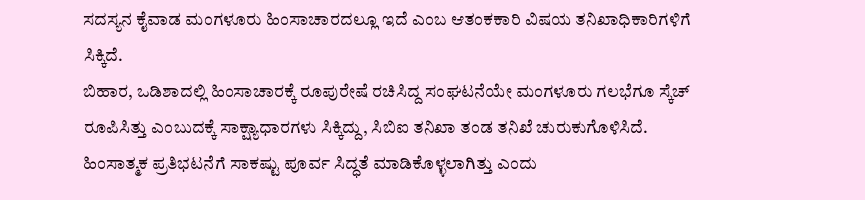ಸದಸ್ಯನ ಕೈವಾಡ ಮಂಗಳೂರು ಹಿಂಸಾಚಾರದಲ್ಲೂ ಇದೆ ಎಂಬ ಆತಂಕಕಾರಿ ವಿಷಯ ತನಿಖಾಧಿಕಾರಿಗಳಿಗೆ ಸಿಕ್ಕಿದೆ.
ಬಿಹಾರ, ಒಡಿಶಾದಲ್ಲಿ ಹಿಂಸಾಚಾರಕ್ಕೆ ರೂಪುರೇಷೆ ರಚಿಸಿದ್ದ ಸಂಘಟನೆಯೇ ಮಂಗಳೂರು ಗಲಭೆಗೂ ಸ್ಕೆಚ್ ರೂಪಿಸಿತ್ತು ಎಂಬುದಕ್ಕೆ ಸಾಕ್ಷ್ಯಾಧಾರಗಳು ಸಿಕ್ಕಿದ್ದು, ಸಿಬಿಐ ತನಿಖಾ ತಂಡ ತನಿಖೆ ಚುರುಕುಗೊಳಿಸಿದೆ.
ಹಿಂಸಾತ್ಮಕ ಪ್ರತಿಭಟನೆಗೆ ಸಾಕಷ್ಟು ಪೂರ್ವ ಸಿದ್ಧತೆ ಮಾಡಿಕೊಳ್ಳಲಾಗಿತ್ತು ಎಂದು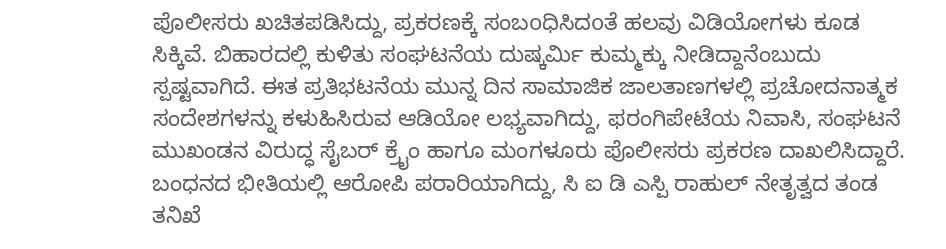ಪೊಲೀಸರು ಖಚಿತಪಡಿಸಿದ್ದು, ಪ್ರಕರಣಕ್ಕೆ ಸಂಬoಧಿಸಿದoತೆ ಹಲವು ವಿಡಿಯೋಗಳು ಕೂಡ ಸಿಕ್ಕಿವೆ. ಬಿಹಾರದಲ್ಲಿ ಕುಳಿತು ಸಂಘಟನೆಯ ದುಷ್ಕರ್ಮಿ ಕುಮ್ಮಕ್ಕು ನೀಡಿದ್ದಾನೆಂಬುದು ಸ್ಪಷ್ಟವಾಗಿದೆ. ಈತ ಪ್ರತಿಭಟನೆಯ ಮುನ್ನ ದಿನ ಸಾಮಾಜಿಕ ಜಾಲತಾಣಗಳಲ್ಲಿ ಪ್ರಚೋದನಾತ್ಮಕ ಸಂದೇಶಗಳನ್ನು ಕಳುಹಿಸಿರುವ ಆಡಿಯೋ ಲಭ್ಯವಾಗಿದ್ದು, ಫರಂಗಿಪೇಟೆಯ ನಿವಾಸಿ, ಸಂಘಟನೆ ಮುಖಂಡನ ವಿರುದ್ಧ ಸೈಬರ್ ಕ್ರೈಂ ಹಾಗೂ ಮಂಗಳೂರು ಪೊಲೀಸರು ಪ್ರಕರಣ ದಾಖಲಿಸಿದ್ದಾರೆ.
ಬಂಧನದ ಭೀತಿಯಲ್ಲಿ ಆರೋಪಿ ಪರಾರಿಯಾಗಿದ್ದು, ಸಿ ಐ ಡಿ ಎಸ್ಪಿ ರಾಹುಲ್ ನೇತೃತ್ವದ ತಂಡ ತನಿಖೆ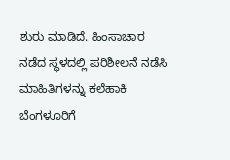ಶುರು ಮಾಡಿದೆ. ಹಿಂಸಾಚಾರ ನಡೆದ ಸ್ಥಳದಲ್ಲಿ ಪರಿಶೀಲನೆ ನಡೆಸಿ ಮಾಹಿತಿಗಳನ್ನು ಕಲೆಹಾಕಿ ಬೆಂಗಳೂರಿಗೆ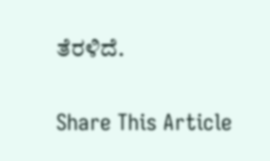ತೆರಳಿದೆ.

Share This Article